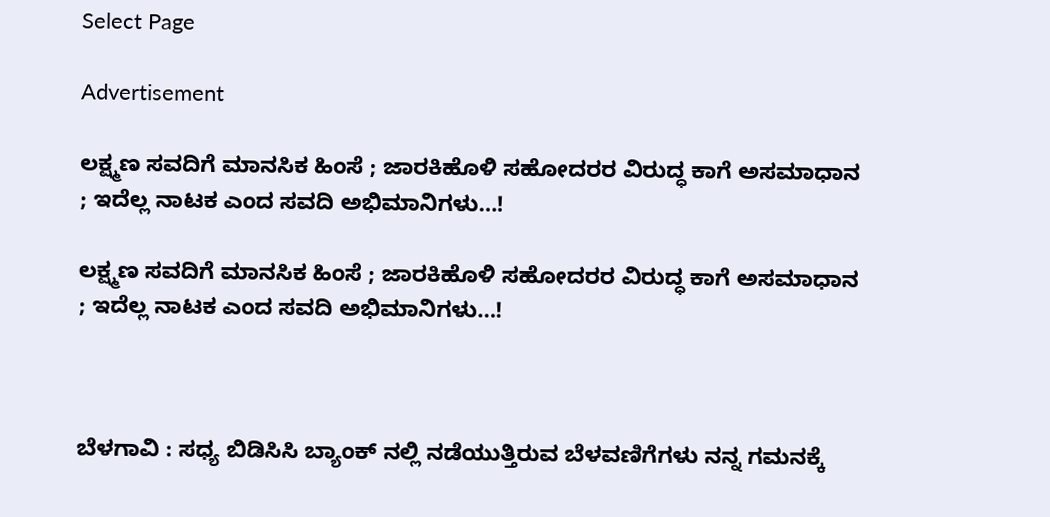Select Page

Advertisement

ಲಕ್ಷ್ಮಣ ಸವದಿಗೆ ಮಾನಸಿಕ ಹಿಂಸೆ ; ಜಾರಕಿಹೊಳಿ ಸಹೋದರರ ವಿರುದ್ಧ ಕಾಗೆ ಅಸಮಾಧಾನ ; ಇದೆಲ್ಲ ನಾಟಕ ಎಂದ ಸವದಿ ಅಭಿಮಾನಿಗಳು…!

ಲಕ್ಷ್ಮಣ ಸವದಿಗೆ ಮಾನಸಿಕ ಹಿಂಸೆ ; ಜಾರಕಿಹೊಳಿ ಸಹೋದರರ ವಿರುದ್ಧ ಕಾಗೆ ಅಸಮಾಧಾನ ; ಇದೆಲ್ಲ ನಾಟಕ ಎಂದ ಸವದಿ ಅಭಿಮಾನಿಗಳು…!



ಬೆಳಗಾವಿ : ಸಧ್ಯ ಬಿಡಿಸಿಸಿ ಬ್ಯಾಂಕ್ ನಲ್ಲಿ ನಡೆಯುತ್ತಿರುವ ಬೆಳವಣಿಗೆಗಳು ನನ್ನ ಗಮನಕ್ಕೆ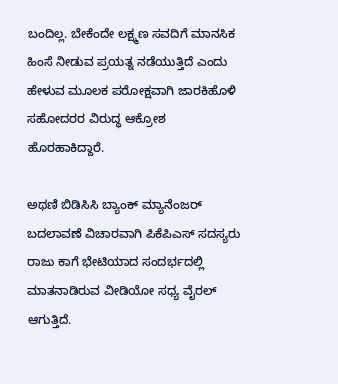ಬಂದಿಲ್ಲ. ಬೇಕೆಂದೇ ಲಕ್ಷ್ಮಣ ಸವದಿಗೆ ಮಾನಸಿಕ ಹಿಂಸೆ ನೀಡುವ ಪ್ರಯತ್ನ ನಡೆಯುತ್ತಿದೆ ಎಂದು ಹೇಳುವ ಮೂಲಕ ಪರೋಕ್ಷವಾಗಿ ಜಾರಕಿಹೊಳಿ ಸಹೋದರರ ವಿರುದ್ಧ ಆಕ್ರೋಶ ಹೊರಹಾಕಿದ್ದಾರೆ.

ಅಥಣಿ ಬಿಡಿಸಿಸಿ ಬ್ಯಾಂಕ್ ಮ್ಯಾನೆಂಜರ್ ಬದಲಾವಣೆ ವಿಚಾರವಾಗಿ ಪಿಕೆಪಿಎಸ್ ಸದಸ್ಯರು ರಾಜು ಕಾಗೆ ಭೇಟಿಯಾದ ಸಂದರ್ಭದಲ್ಲಿ ಮಾತನಾಡಿರುವ ವೀಡಿಯೋ ಸಧ್ಯ ವೈರಲ್ ಆಗುತ್ತಿದೆ.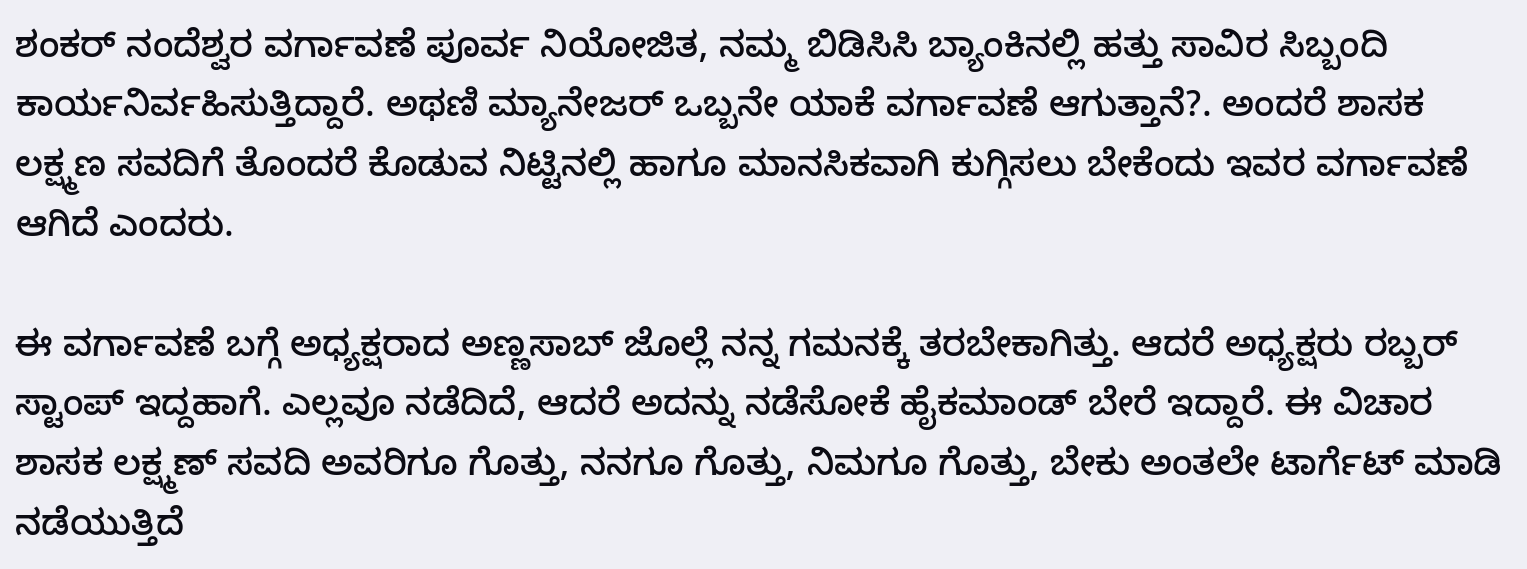ಶಂಕರ್ ನಂದೆಶ್ವರ ವರ್ಗಾವಣೆ ಪೂರ್ವ ನಿಯೋಜಿತ, ನಮ್ಮ ಬಿಡಿಸಿಸಿ ಬ್ಯಾಂಕಿನಲ್ಲಿ ಹತ್ತು ಸಾವಿರ ಸಿಬ್ಬಂದಿ ಕಾರ್ಯನಿರ್ವಹಿಸುತ್ತಿದ್ದಾರೆ. ಅಥಣಿ ಮ್ಯಾನೇಜರ್‌ ಒಬ್ಬನೇ ಯಾಕೆ ವರ್ಗಾವಣೆ ಆಗುತ್ತಾನೆ?. ಅಂದರೆ ಶಾಸಕ ಲಕ್ಷ್ಮಣ ಸವದಿಗೆ ತೊಂದರೆ ಕೊಡುವ ನಿಟ್ಟಿನಲ್ಲಿ ಹಾಗೂ ಮಾನಸಿಕವಾಗಿ ಕುಗ್ಗಿಸಲು ಬೇಕೆಂದು ಇವರ ವರ್ಗಾವಣೆ ಆಗಿದೆ ಎಂದರು.

ಈ ವರ್ಗಾವಣೆ ಬಗ್ಗೆ ಅಧ್ಯಕ್ಷರಾದ ಅಣ್ಣಸಾಬ್ ಜೊಲ್ಲೆ ನನ್ನ ಗಮನಕ್ಕೆ ತರಬೇಕಾಗಿತ್ತು. ಆದರೆ ಅಧ್ಯಕ್ಷರು ರಬ್ಬರ್ ಸ್ಟಾಂಪ್ ಇದ್ದಹಾಗೆ. ಎಲ್ಲವೂ ನಡೆದಿದೆ, ಆದರೆ ಅದನ್ನು ನಡೆಸೋಕೆ ಹೈಕಮಾಂಡ್ ಬೇರೆ ಇದ್ದಾರೆ. ಈ ವಿಚಾರ ಶಾಸಕ ಲಕ್ಷ್ಮಣ್ ಸವದಿ ಅವರಿಗೂ ಗೊತ್ತು, ನನಗೂ ಗೊತ್ತು, ನಿಮಗೂ ಗೊತ್ತು, ಬೇಕು ಅಂತಲೇ ಟಾರ್ಗೆಟ್ ಮಾಡಿ ನಡೆಯುತ್ತಿದೆ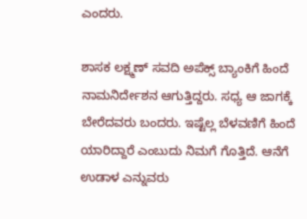ಎಂದರು.

ಶಾಸಕ ಲಕ್ಷ್ಮಣ್ ಸವದಿ ಅಪೆಕ್ಸ್ ಬ್ಯಾಂಕಿಗೆ ಹಿಂದೆ ನಾಮನಿರ್ದೇಶನ ಆಗುತ್ತಿದ್ದರು‌. ಸಧ್ಯ ಆ ಜಾಗಕ್ಕೆ ಬೇರೆದವರು ಬಂದರು. ಇಷ್ಟೆಲ್ಲ ಬೆಳವಣಿಗೆ ಹಿಂದೆ ಯಾರಿದ್ದಾರೆ ಎಂಬುದು ನಿಮಗೆ ಗೊತ್ತಿದೆ. ಆನೆಗೆ ಉಡಾಳ ಎನ್ನುವರು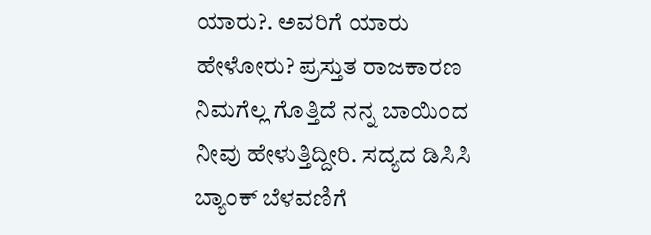ಯಾರು?. ಅವರಿಗೆ ಯಾರು ಹೇಳೋರು? ಪ್ರಸ್ತುತ ರಾಜಕಾರಣ ನಿಮಗೆಲ್ಲ ಗೊತ್ತಿದೆ ನನ್ನ ಬಾಯಿಂದ ನೀವು ಹೇಳುತ್ತಿದ್ದೀರಿ. ಸದ್ಯದ ಡಿಸಿಸಿ ಬ್ಯಾಂಕ್ ಬೆಳವಣಿಗೆ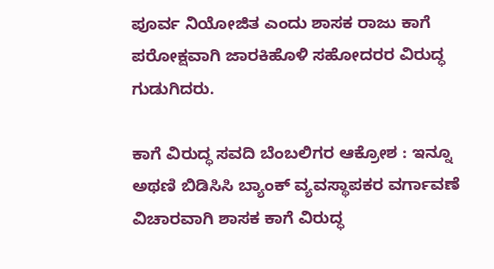ಪೂರ್ವ ನಿಯೋಜಿತ ಎಂದು ಶಾಸಕ ರಾಜು ಕಾಗೆ ಪರೋಕ್ಷವಾಗಿ ಜಾರಕಿಹೊಳಿ ಸಹೋದರರ ವಿರುದ್ಧ ಗುಡುಗಿದರು.

ಕಾಗೆ ವಿರುದ್ಧ ಸವದಿ ಬೆಂಬಲಿಗರ ಆಕ್ರೋಶ : ಇನ್ನೂ ಅಥಣಿ ಬಿಡಿಸಿಸಿ ಬ್ಯಾಂಕ್ ವ್ಯವಸ್ಥಾಪಕರ ವರ್ಗಾವಣೆ ವಿಚಾರವಾಗಿ ಶಾಸಕ ಕಾಗೆ ವಿರುದ್ಧ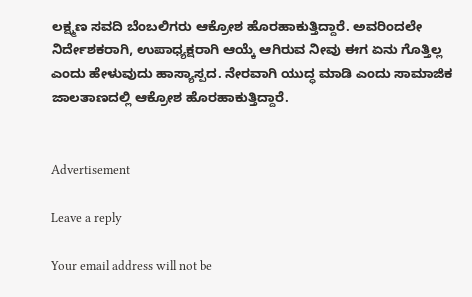ಲಕ್ಷ್ಮಣ ಸವದಿ ಬೆಂಬಲಿಗರು ಆಕ್ರೋಶ ಹೊರಹಾಕುತ್ತಿದ್ದಾರೆ. ಅವರಿಂದಲೇ ನಿರ್ದೇಶಕರಾಗಿ, ಉಪಾಧ್ಯಕ್ಷರಾಗಿ ಆಯ್ಕೆ ಆಗಿರುವ ನೀವು ಈಗ ಏನು ಗೊತ್ತಿಲ್ಲ ಎಂದು ಹೇಳುವುದು ಹಾಸ್ಯಾಸ್ಪದ. ನೇರವಾಗಿ ಯುದ್ಧ ಮಾಡಿ ಎಂದು ಸಾಮಾಜಿಕ ಜಾಲತಾಣದಲ್ಲಿ ಆಕ್ರೋಶ ಹೊರಹಾಕುತ್ತಿದ್ದಾರೆ‌‌.


Advertisement

Leave a reply

Your email address will not be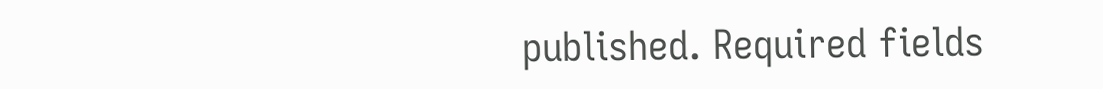published. Required fields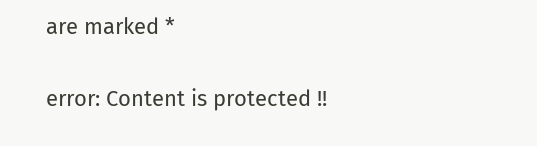are marked *

error: Content is protected !!